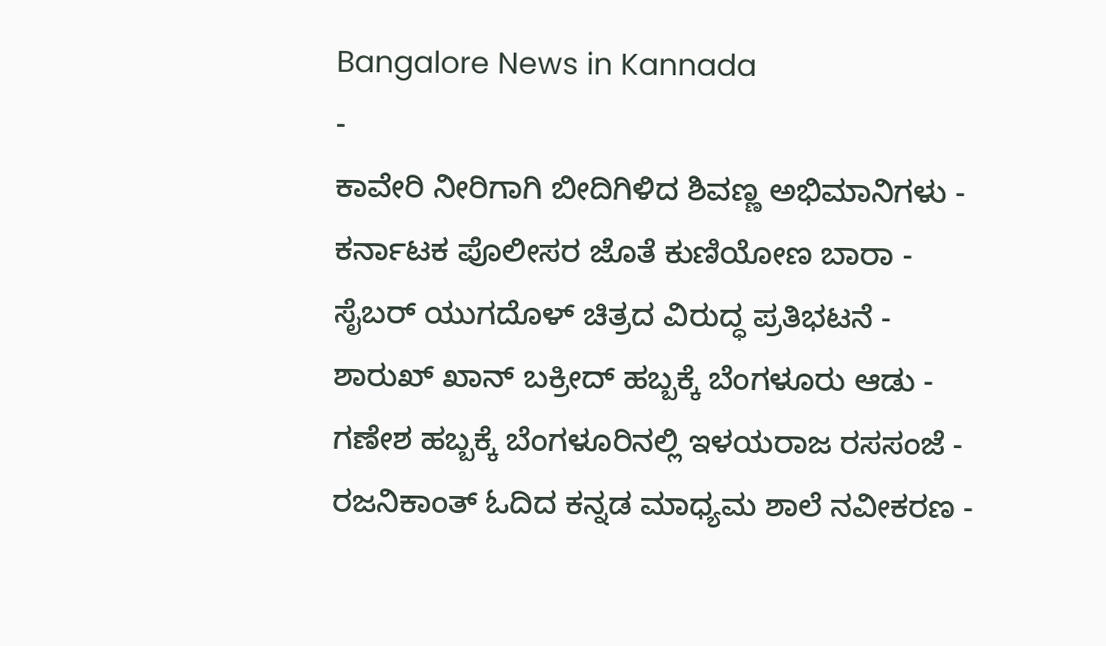Bangalore News in Kannada
-
ಕಾವೇರಿ ನೀರಿಗಾಗಿ ಬೀದಿಗಿಳಿದ ಶಿವಣ್ಣ ಅಭಿಮಾನಿಗಳು -
ಕರ್ನಾಟಕ ಪೊಲೀಸರ ಜೊತೆ ಕುಣಿಯೋಣ ಬಾರಾ -
ಸೈಬರ್ ಯುಗದೊಳ್ ಚಿತ್ರದ ವಿರುದ್ಧ ಪ್ರತಿಭಟನೆ -
ಶಾರುಖ್ ಖಾನ್ ಬಕ್ರೀದ್ ಹಬ್ಬಕ್ಕೆ ಬೆಂಗಳೂರು ಆಡು -
ಗಣೇಶ ಹಬ್ಬಕ್ಕೆ ಬೆಂಗಳೂರಿನಲ್ಲಿ ಇಳಯರಾಜ ರಸಸಂಜೆ -
ರಜನಿಕಾಂತ್ ಓದಿದ ಕನ್ನಡ ಮಾಧ್ಯಮ ಶಾಲೆ ನವೀಕರಣ -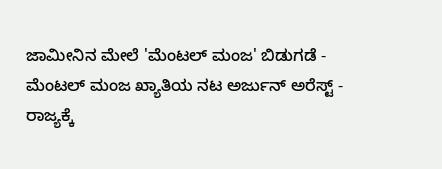ಜಾಮೀನಿನ ಮೇಲೆ 'ಮೆಂಟಲ್ ಮಂಜ' ಬಿಡುಗಡೆ -
ಮೆಂಟಲ್ ಮಂಜ ಖ್ಯಾತಿಯ ನಟ ಅರ್ಜುನ್ ಅರೆಸ್ಟ್ -
ರಾಜ್ಯಕ್ಕೆ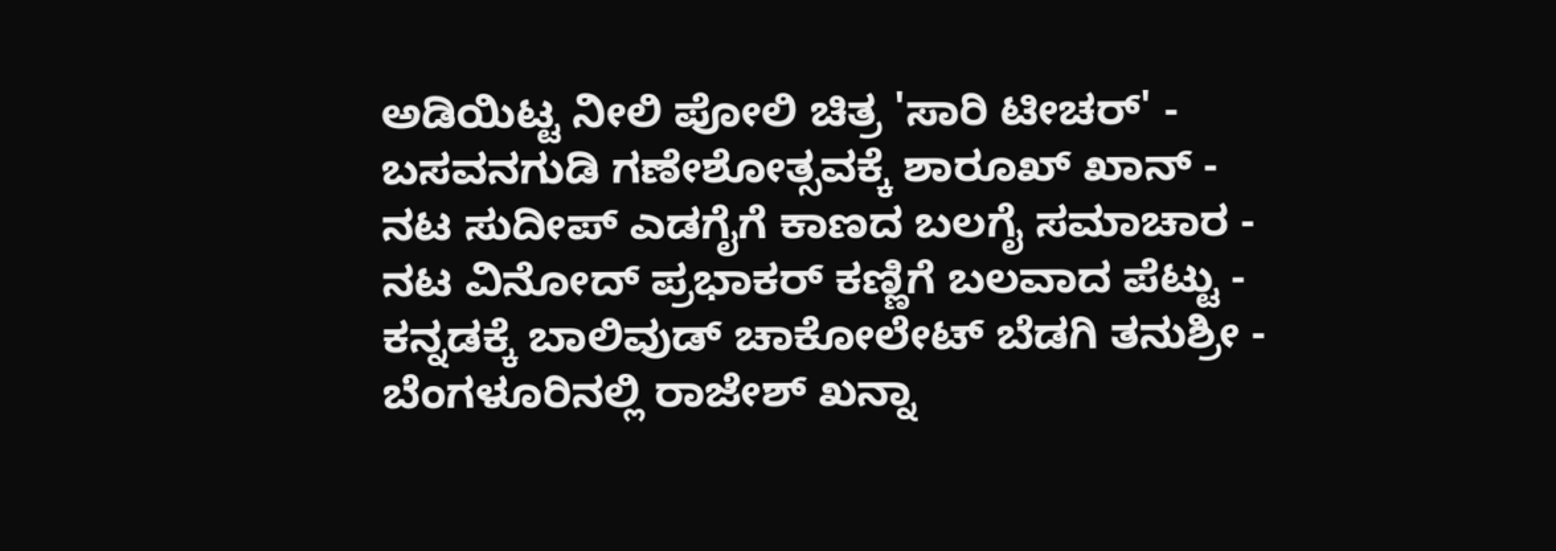ಅಡಿಯಿಟ್ಟ ನೀಲಿ ಪೋಲಿ ಚಿತ್ರ 'ಸಾರಿ ಟೀಚರ್' -
ಬಸವನಗುಡಿ ಗಣೇಶೋತ್ಸವಕ್ಕೆ ಶಾರೂಖ್ ಖಾನ್ -
ನಟ ಸುದೀಪ್ ಎಡಗೈಗೆ ಕಾಣದ ಬಲಗೈ ಸಮಾಚಾರ -
ನಟ ವಿನೋದ್ ಪ್ರಭಾಕರ್ ಕಣ್ಣಿಗೆ ಬಲವಾದ ಪೆಟ್ಟು -
ಕನ್ನಡಕ್ಕೆ ಬಾಲಿವುಡ್ ಚಾಕೋಲೇಟ್ ಬೆಡಗಿ ತನುಶ್ರೀ -
ಬೆಂಗಳೂರಿನಲ್ಲಿ ರಾಜೇಶ್ ಖನ್ನಾ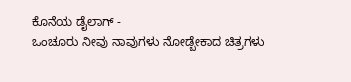ಕೊನೆಯ ಡೈಲಾಗ್ -
ಒಂಚೂರು ನೀವು ನಾವುಗಳು ನೋಡ್ಬೇಕಾದ ಚಿತ್ರಗಳು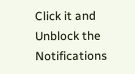Click it and Unblock the Notifications